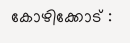കോഴിക്കോട് :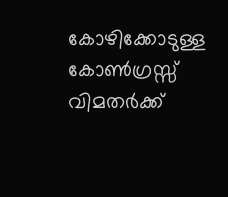കോഴിക്കോടുള്ള കോൺഗ്രസ്സ് വിമതർക്ക്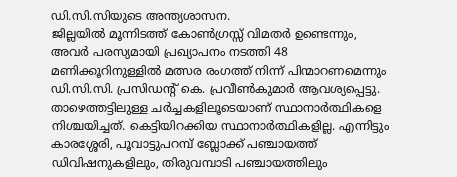ഡി.സി.സിയുടെ അന്ത്യശാസന.
ജില്ലയിൽ മൂന്നിടത്ത് കോൺഗ്രസ്സ് വിമതർ ഉണ്ടെന്നും, അവർ പരസ്യമായി പ്രഖ്യാപനം നടത്തി 48 മണിക്കൂറിനുള്ളിൽ മത്സര രംഗത്ത് നിന്ന് പിന്മാറണമെന്നും ഡി.സി.സി. പ്രസിഡന്റ് കെ. പ്രവീൺകുമാർ ആവശ്യപ്പെട്ടു. താഴെത്തട്ടിലുള്ള ചർച്ചകളിലൂടെയാണ് സ്ഥാനാർത്ഥികളെ നിശ്ചയിച്ചത്. കെട്ടിയിറക്കിയ സ്ഥാനാർത്ഥികളില്ല. എന്നിട്ടും കാരശ്ശേരി, പൂവാട്ടുപറമ്പ് ബ്ലോക്ക് പഞ്ചായത്ത് ഡിവിഷനുകളിലും, തിരുവമ്പാടി പഞ്ചായത്തിലും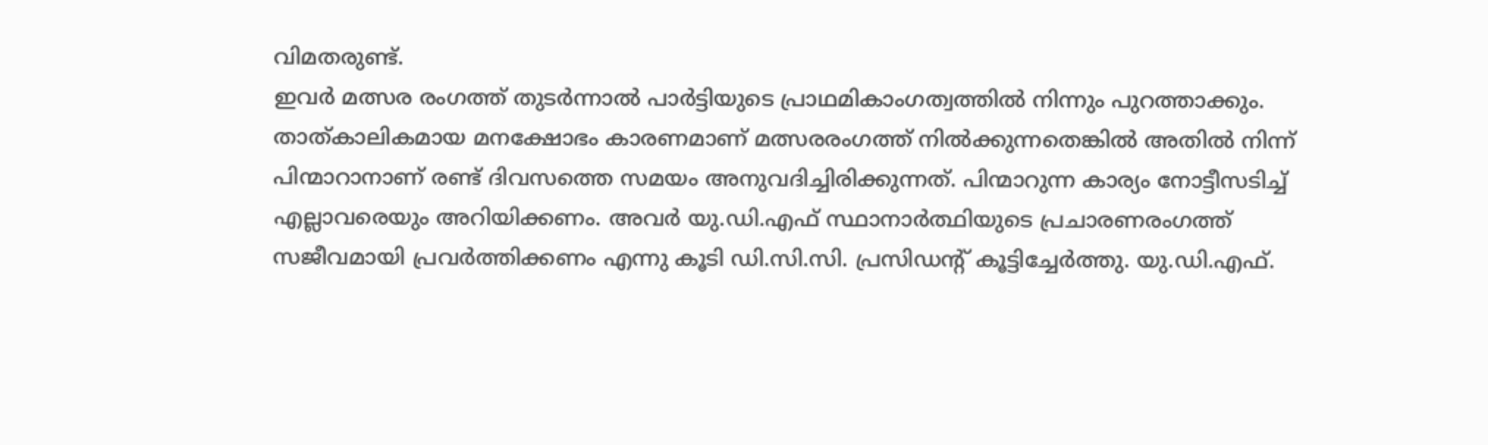വിമതരുണ്ട്.
ഇവർ മത്സര രംഗത്ത് തുടർന്നാൽ പാർട്ടിയുടെ പ്രാഥമികാംഗത്വത്തിൽ നിന്നും പുറത്താക്കും. താത്കാലികമായ മനക്ഷോഭം കാരണമാണ് മത്സരരംഗത്ത് നിൽക്കുന്നതെങ്കിൽ അതിൽ നിന്ന് പിന്മാറാനാണ് രണ്ട് ദിവസത്തെ സമയം അനുവദിച്ചിരിക്കുന്നത്. പിന്മാറുന്ന കാര്യം നോട്ടീസടിച്ച് എല്ലാവരെയും അറിയിക്കണം. അവർ യു.ഡി.എഫ് സ്ഥാനാർത്ഥിയുടെ പ്രചാരണരംഗത്ത് സജീവമായി പ്രവർത്തിക്കണം എന്നു കൂടി ഡി.സി.സി. പ്രസിഡന്റ് കൂട്ടിച്ചേർത്തു. യു.ഡി.എഫ്.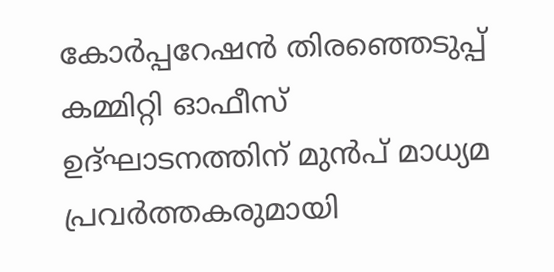കോർപ്പറേഷൻ തിരഞ്ഞെടുപ്പ് കമ്മിറ്റി ഓഫീസ് ഉദ്ഘാടനത്തിന് മുൻപ് മാധ്യമ പ്രവർത്തകരുമായി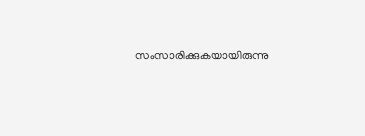സംസാരിക്കുകയായിരുന്നു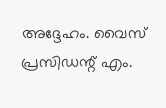അദ്ദേഹം. വൈസ് പ്രസിഡന്റ് എം.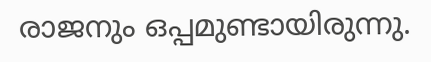രാജനും ഒപ്പമുണ്ടായിരുന്നു.